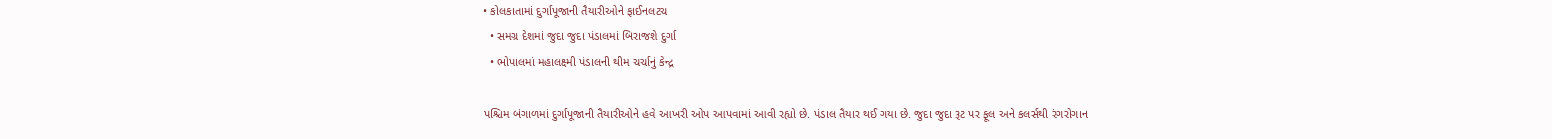• કોલકાતામાં દુર્ગાપૂજાની તૈયારીઓને ફાઈનલટચ
  • સમગ્ર દેશમાં જુદા જુદા પંડાલમાં બિરાજશે દુર્ગા
  • ભોપાલમાં મહાલક્ષ્મી પંડાલની થીમ ચર્ચાનું કેન્દ્ર

પશ્ચિમ બંગાળમાં દુર્ગાપૂજાની તૈયારીઓને હવે આખરી ઓપ આપવામાં આવી રહ્યો છે. પંડાલ તૈયાર થઈ ગયા છે. જુદા જુદા રૂટ પર ફૂલ અને કલર્સથી રંગરોગાન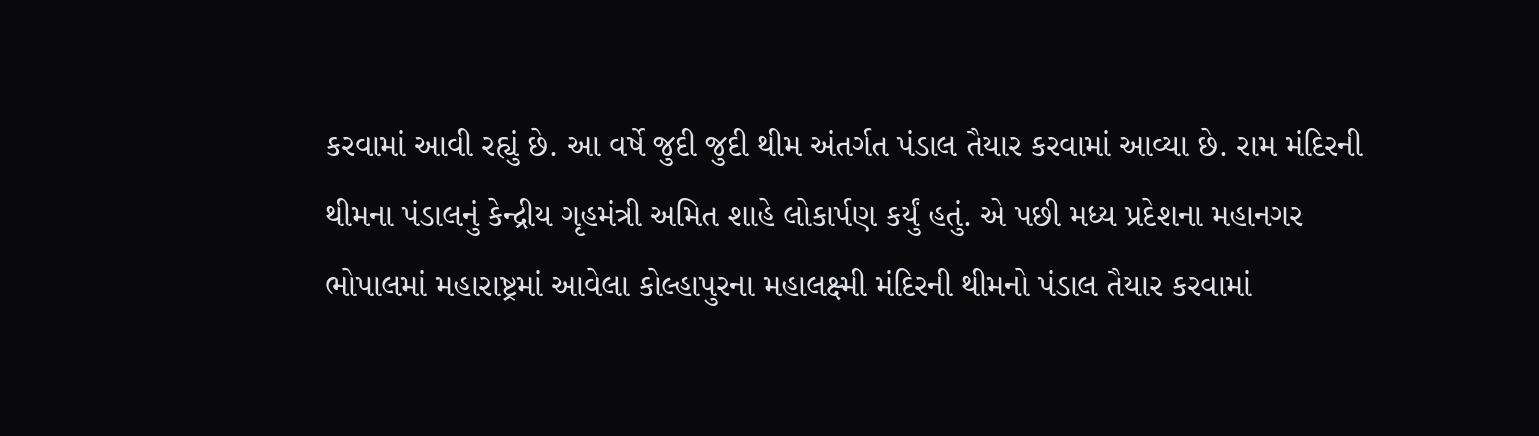કરવામાં આવી રહ્યું છે. આ વર્ષે જુદી જુદી થીમ અંતર્ગત પંડાલ તૈયાર કરવામાં આવ્યા છે. રામ મંદિરની થીમના પંડાલનું કેન્દ્રીય ગૃહમંત્રી અમિત શાહે લોકાર્પણ કર્યું હતું. એ પછી મધ્ય પ્રદેશના મહાનગર ભોપાલમાં મહારાષ્ટ્રમાં આવેલા કોલ્હાપુરના મહાલક્ષ્મી મંદિરની થીમનો પંડાલ તૈયાર કરવામાં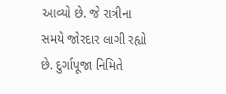આવ્યો છે. જે રાત્રીના સમયે જોરદાર લાગી રહ્યો છે. દુર્ગાપૂજા નિમિતે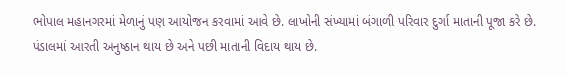ભોપાલ મહાનગરમાં મેળાનું પણ આયોજન કરવામાં આવે છે. લાખોની સંખ્યામાં બંગાળી પરિવાર દુર્ગા માતાની પૂજા કરે છે. પંડાલમાં આરતી અનુષ્ઠાન થાય છે અને પછી માતાની વિદાય થાય છે.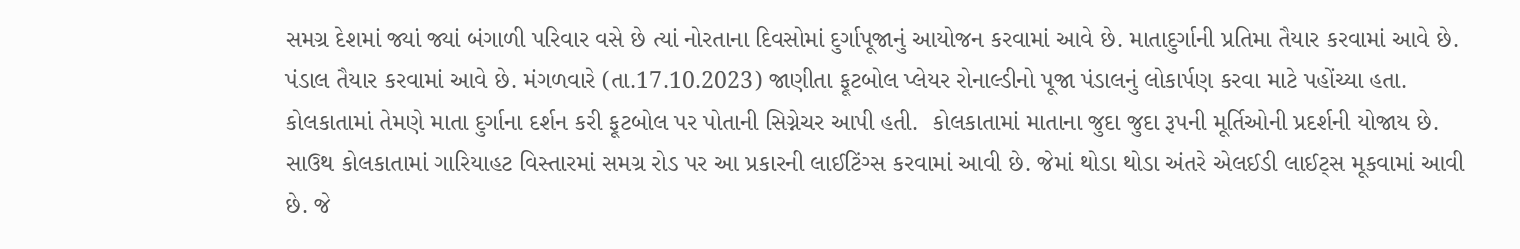સમગ્ર દેશમાં જ્યાં જ્યાં બંગાળી પરિવાર વસે છે ત્યાં નોરતાના દિવસોમાં દુર્ગાપૂજાનું આયોજન કરવામાં આવે છે. માતાદુર્ગાની પ્રતિમા તૈયાર કરવામાં આવે છે. પંડાલ તૈયાર કરવામાં આવે છે. મંગળવારે (તા.17.10.2023) જાણીતા ફૂટબોલ પ્લેયર રોનાલ્ડીનો પૂજા પંડાલનું લોકાર્પણ કરવા માટે પહોંચ્યા હતા. કોલકાતામાં તેમણે માતા દુર્ગાના દર્શન કરી ફૂટબોલ પર પોતાની સિગ્નેચર આપી હતી.  કોલકાતામાં માતાના જુદા જુદા રૂપની મૂર્તિઓની પ્રદર્શની યોજાય છે. સાઉથ કોલકાતામાં ગારિયાહટ વિસ્તારમાં સમગ્ર રોડ પર આ પ્રકારની લાઈટિંગ્સ કરવામાં આવી છે. જેમાં થોડા થોડા અંતરે એલઈડી લાઈટ્સ મૂકવામાં આવી છે. જે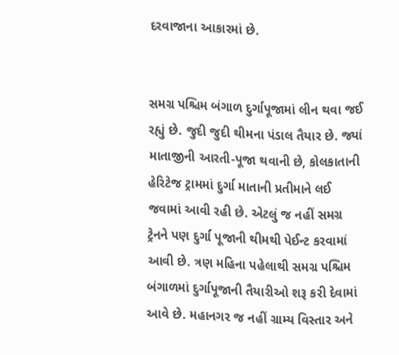દરવાજાના આકારમાં છે.


સમગ્ર પશ્ચિમ બંગાળ દુર્ગાપૂજામાં લીન થવા જઈ રહ્યું છે. જુદી જુદી થીમના પંડાલ તૈયાર છે. જ્યાં માતાજીની આરતી-પૂજા થવાની છે, કોલકાતાની હેરિટેજ ટ્રામમાં દુર્ગા માતાની પ્રતીમાને લઈ જવામાં આવી રહી છે. એટલું જ નહીં સમગ્ર ટ્રેનને પણ દુર્ગા પૂજાની થીમથી પેઈન્ટ કરવામાં આવી છે. ત્રણ મહિના પહેલાથી સમગ્ર પશ્ચિમ બંગાળમાં દુર્ગાપૂજાની તૈયારીઓ શરૂ કરી દેવામાં આવે છે. મહાનગર જ નહીં ગ્રામ્ય વિસ્તાર અને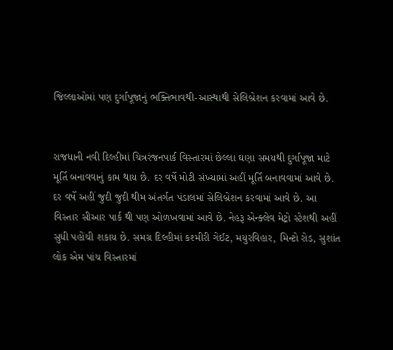જિલ્લાઓમાં પણ દુર્ગાપૂજાનું ભક્તિભાવથી-આસ્થાથી સેલિબ્રેશન કરવામાં આવે છે.


રાજધાની નવી દિલ્હીમાં ચિત્રરંજનપાર્ક વિસ્તારમાં છેલ્લા ઘણા સમયથી દુર્ગાપૂજા માટે મૂર્તિ બનાવવાનું કામ થાય છે. દર વર્ષે મોટી સંખ્યામાં અહીં મૂર્તિ બનાવવામાં આવે છે. દર વર્ષે અહીં જુદી જુદી થીમ અંતર્ગત પંડાલમાં સેલિબ્રેશન કરવામાં આવે છે. આ વિસ્તાર સીઆર પાર્ક થી પણ ઓળખવામાં આવે છે. નેહરૂ એન્ક્લેવ મેટ્રો સ્ટેશથી અહીં સુધી પહોંચી શકાય છે. સમગ્ર દિલ્હીમાં કશ્મીરી ગેઈટ, મયુરવિહાર, મિન્ટો રોડ, સુશાંત લોક એમ પાંચ વિસ્તારમાં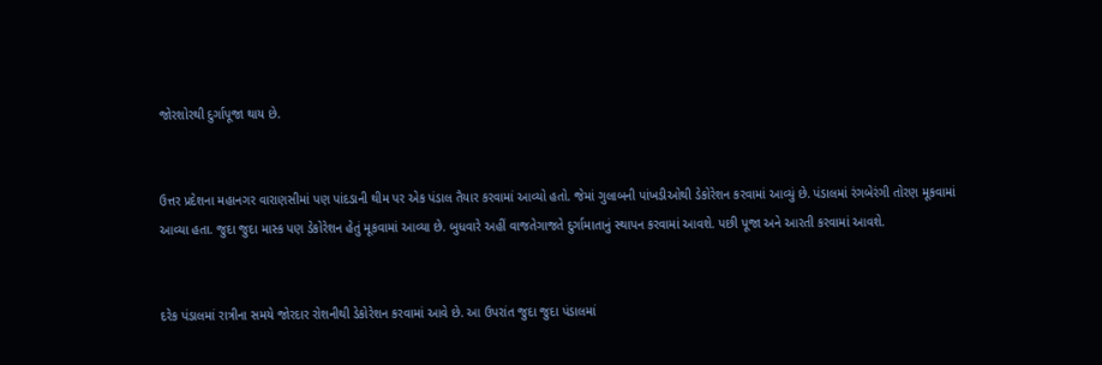જોરશોરથી દુર્ગાપૂજા થાય છે.


ઉત્તર પ્રદેશના મહાનગર વારાણસીમાં પણ પાંદડાની થીમ પર એક પંડાલ તૈયાર કરવામાં આવ્યો હતો. જેમાં ગુલાબની પાંખડીઓથી ડેકોરેશન કરવામાં આવ્યું છે. પંડાલમાં રંગબેરંગી તોરણ મૂકવામાં આવ્યા હતા. જુદા જુદા માસ્ક પણ ડેકોરેશન હેતું મૂકવામાં આવ્યા છે. બુધવારે અહીં વાજતેગાજતે દુર્ગામાતાનું સ્થાપન કરવામાં આવશે. પછી પૂજા અને આરતી કરવામાં આવશે.


દરેક પંડાલમાં રાત્રીના સમયે જોરદાર રોશનીથી ડેકોરેશન કરવામાં આવે છે. આ ઉપરાંત જુદા જુદા પંડાલમાં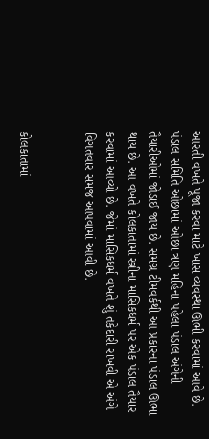આરતી વખતે પૂજા કરવા માટે ખાસ વ્યવસ્થા ઊભી કરવામાં આવે છે. પંડાલ સમિતિ ઓછામાં ઓછા ત્રણ મહિના પહેલા પંડાલ અંગેની તૈયારીઓમાં જોડાઈ જાય છે. સમગ્ર ટીમવર્કથી આ પ્રકારના પંડાલ ઊભા થાય છે. આ વખતે કોલકાતામાં સ્ત્રીના માસિકધર્મ પર એક પંડાલ તૈયાર કરવામાં આવ્યો છે. જેમાં માસિકધર્મ વખતે શું તકેદારી રાખવી એ અંગે વિગતવાર સમજ આપવામાં આવી છે.


કોલકાતામાં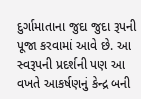દુર્ગામાતાના જુદા જુદા રૂપની પૂજા કરવામાં આવે છે. આ સ્વરૂપની પ્રદર્શની પણ આ વખતે આકર્ષણનું કેન્દ્ર બની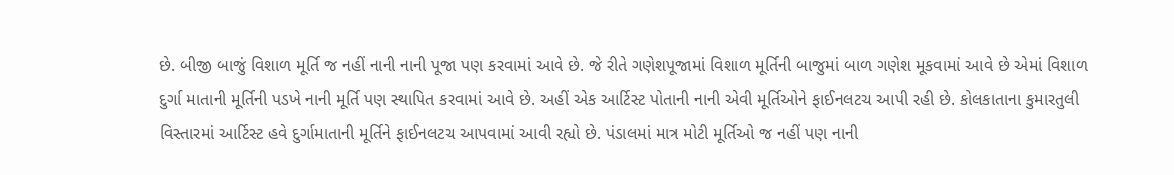છે. બીજી બાજું વિશાળ મૂર્તિ જ નહીં નાની નાની પૂજા પણ કરવામાં આવે છે. જે રીતે ગણેશપૂજામાં વિશાળ મૂર્તિની બાજુમાં બાળ ગણેશ મૂકવામાં આવે છે એમાં વિશાળ દુર્ગા માતાની મૂર્તિની પડખે નાની મૂર્તિ પણ સ્થાપિત કરવામાં આવે છે. અહીં એક આર્ટિસ્ટ પોતાની નાની એવી મૂર્તિઓને ફાઈનલટચ આપી રહી છે. કોલકાતાના કુમારતુલી વિસ્તારમાં આર્ટિસ્ટ હવે દુર્ગામાતાની મૂર્તિને ફાઈનલટચ આપવામાં આવી રહ્યો છે. પંડાલમાં માત્ર મોટી મૂર્તિઓ જ નહીં પણ નાની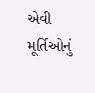એવી મૂર્તિઓનું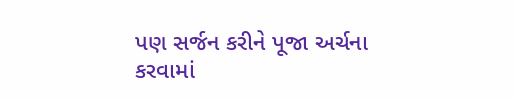પણ સર્જન કરીને પૂજા અર્ચના કરવામાં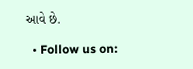આવે છે.

  • Follow us on: